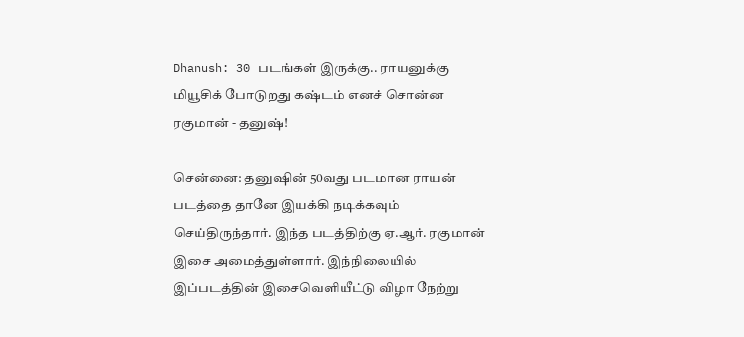Dhanush: 30 படங்கள் இருக்கு.. ராயனுக்கு மியூசிக் போடுறது கஷ்டம் எனச் சொன்ன ரகுமான் - தனுஷ்!

சென்னை: தனுஷின் 50வது படமான ராயன் படத்தை தானே இயக்கி நடிக்கவும் செய்திருந்தார். இந்த படத்திற்கு ஏ.ஆர். ரகுமான் இசை அமைத்துள்ளார். இந்நிலையில் இப்படத்தின் இசைவெளியீட்டு விழா நேற்று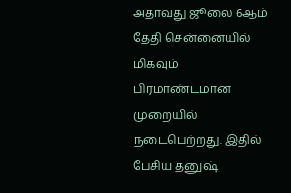அதாவது ஜூலை 6ஆம் தேதி சென்னையில் மிகவும் பிரமாண்டமான முறையில் நடைபெற்றது. இதில் பேசிய தனுஷ்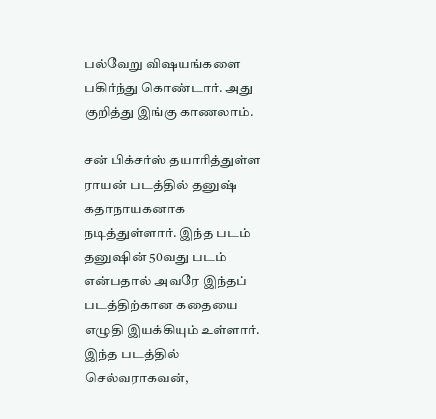பல்வேறு விஷயங்களை பகிர்ந்து கொண்டார். அது குறித்து இங்கு காணலாம்.

சன் பிக்சர்ஸ் தயாரித்துள்ள ராயன் படத்தில் தனுஷ் கதாநாயகனாக நடித்துள்ளார். இந்த படம் தனுஷின் 50வது படம் என்பதால் அவரே இந்தப் படத்திற்கான கதையை எழுதி இயக்கியும் உள்ளார். இந்த படத்தில் செல்வராகவன்,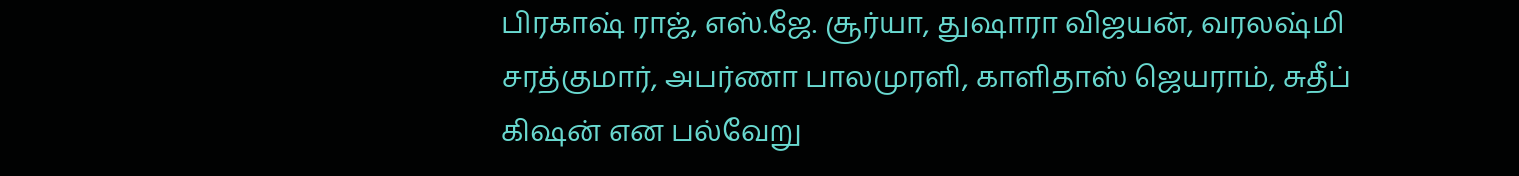பிரகாஷ் ராஜ், எஸ்.ஜே. சூர்யா, துஷாரா விஜயன், வரலஷ்மி சரத்குமார், அபர்ணா பாலமுரளி, காளிதாஸ் ஜெயராம், சுதீப் கிஷன் என பல்வேறு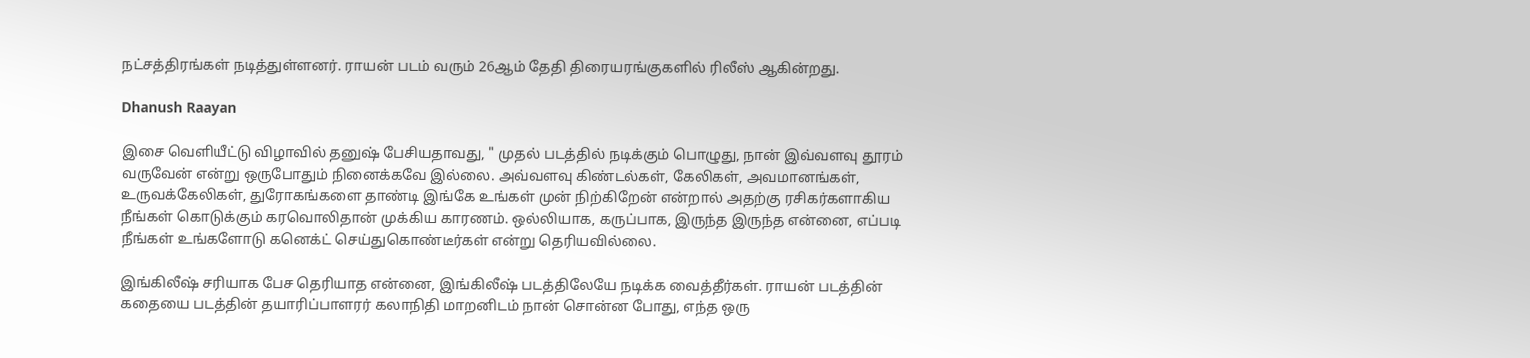நட்சத்திரங்கள் நடித்துள்ளனர். ராயன் படம் வரும் 26ஆம் தேதி திரையரங்குகளில் ரிலீஸ் ஆகின்றது.

Dhanush Raayan

இசை வெளியீட்டு விழாவில் தனுஷ் பேசியதாவது, " முதல் படத்தில் நடிக்கும் பொழுது, நான் இவ்வளவு தூரம் வருவேன் என்று ஒருபோதும் நினைக்கவே இல்லை. அவ்வளவு கிண்டல்கள், கேலிகள், அவமானங்கள், உருவக்கேலிகள், துரோகங்களை தாண்டி இங்கே உங்கள் முன் நிற்கிறேன் என்றால் அதற்கு ரசிகர்களாகிய நீங்கள் கொடுக்கும் கரவொலிதான் முக்கிய காரணம். ஒல்லியாக, கருப்பாக, இருந்த இருந்த என்னை, எப்படி நீங்கள் உங்களோடு கனெக்ட் செய்துகொண்டீர்கள் என்று தெரியவில்லை.

இங்கிலீஷ் சரியாக பேச தெரியாத என்னை, இங்கிலீஷ் படத்திலேயே நடிக்க வைத்தீர்கள். ராயன் படத்தின் கதையை படத்தின் தயாரிப்பாளரர் கலாநிதி மாறனிடம் நான் சொன்ன போது, எந்த ஒரு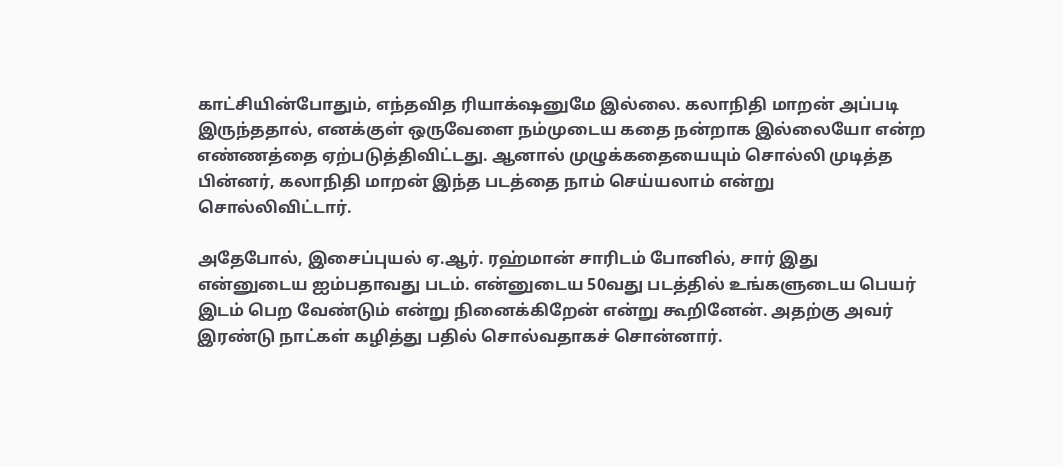காட்சியின்போதும், எந்தவித ரியாக்‌ஷனுமே இல்லை. கலாநிதி மாறன் அப்படி இருந்ததால், எனக்குள் ஒருவேளை நம்முடைய கதை நன்றாக இல்லையோ என்ற எண்ணத்தை ஏற்படுத்திவிட்டது. ஆனால் முழுக்கதையையும் சொல்லி முடித்த பின்னர், கலாநிதி மாறன் இந்த படத்தை நாம் செய்யலாம் என்று சொல்லிவிட்டார்.

அதேபோல், இசைப்புயல் ஏ.ஆர். ரஹ்மான் சாரிடம் போனில், சார் இது என்னுடைய ஐம்பதாவது படம். என்னுடைய 50வது படத்தில் உங்களுடைய பெயர் இடம் பெற வேண்டும் என்று நினைக்கிறேன் என்று கூறினேன். அதற்கு அவர் இரண்டு நாட்கள் கழித்து பதில் சொல்வதாகச் சொன்னார்.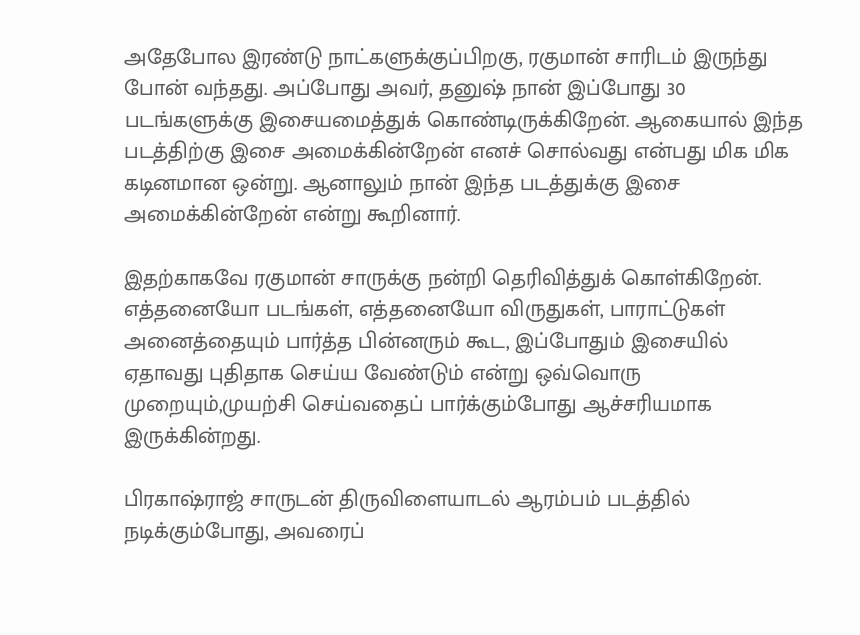அதேபோல இரண்டு நாட்களுக்குப்பிறகு, ரகுமான் சாரிடம் இருந்து போன் வந்தது. அப்போது அவர், தனுஷ் நான் இப்போது 30 படங்களுக்கு இசையமைத்துக் கொண்டிருக்கிறேன். ஆகையால் இந்த படத்திற்கு இசை அமைக்கின்றேன் எனச் சொல்வது என்பது மிக மிக கடினமான ஒன்று. ஆனாலும் நான் இந்த படத்துக்கு இசை அமைக்கின்றேன் என்று கூறினார்.

இதற்காகவே ரகுமான் சாருக்கு நன்றி தெரிவித்துக் கொள்கிறேன். எத்தனையோ படங்கள், எத்தனையோ விருதுகள், பாராட்டுகள் அனைத்தையும் பார்த்த பின்னரும் கூட, இப்போதும் இசையில் ஏதாவது புதிதாக செய்ய வேண்டும் என்று ஒவ்வொரு முறையும்,முயற்சி செய்வதைப் பார்க்கும்போது ஆச்சரியமாக இருக்கின்றது.

பிரகாஷ்ராஜ் சாருடன் திருவிளையாடல் ஆரம்பம் படத்தில் நடிக்கும்போது, அவரைப்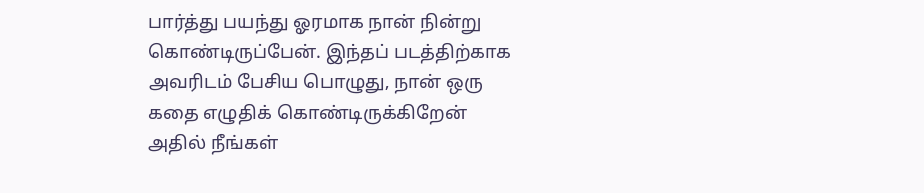பார்த்து பயந்து ஓரமாக நான் நின்று கொண்டிருப்பேன். இந்தப் படத்திற்காக அவரிடம் பேசிய பொழுது, நான் ஒரு கதை எழுதிக் கொண்டிருக்கிறேன் அதில் நீங்கள்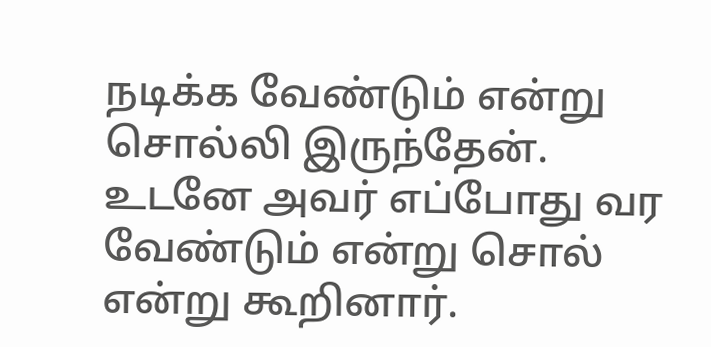நடிக்க வேண்டும் என்று சொல்லி இருந்தேன். உடனே அவர் எப்போது வர வேண்டும் என்று சொல் என்று கூறினார்.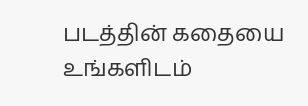படத்தின் கதையை உங்களிடம்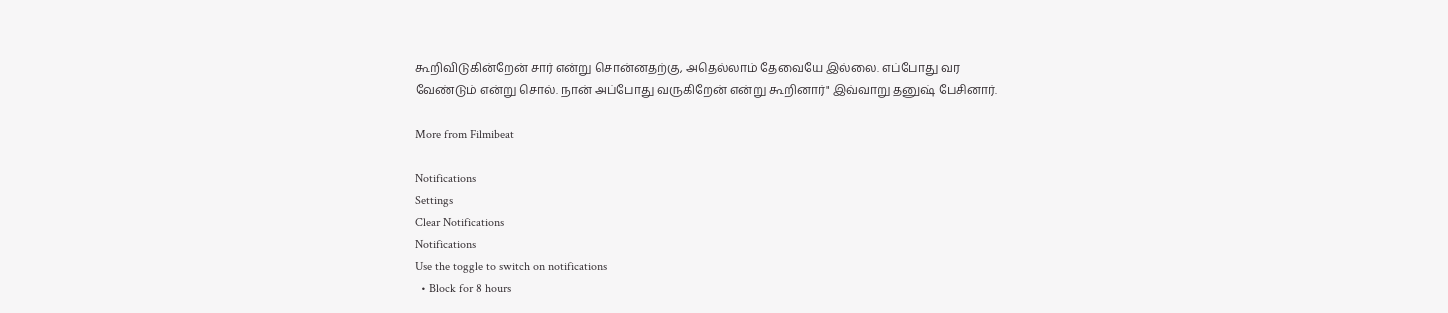கூறிவிடுகின்றேன் சார் என்று சொன்னதற்கு, அதெல்லாம் தேவையே இல்லை. எப்போது வர வேண்டும் என்று சொல். நான் அப்போது வருகிறேன் என்று கூறினார்" இவ்வாறு தனுஷ் பேசினார்.

More from Filmibeat

Notifications
Settings
Clear Notifications
Notifications
Use the toggle to switch on notifications
  • Block for 8 hours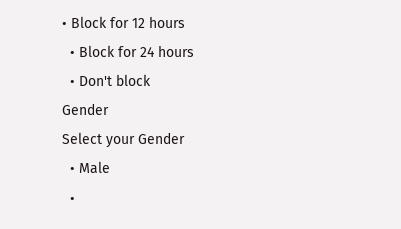• Block for 12 hours
  • Block for 24 hours
  • Don't block
Gender
Select your Gender
  • Male
  •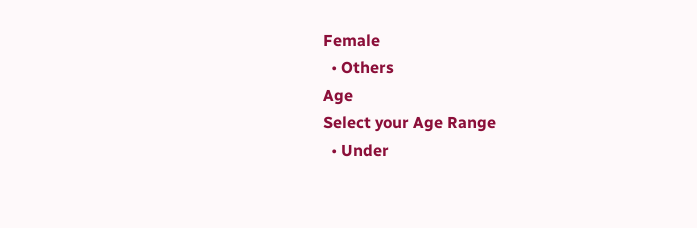Female
  • Others
Age
Select your Age Range
  • Under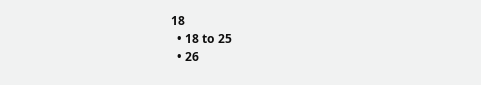18
  • 18 to 25
  • 26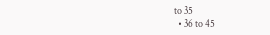to 35
  • 36 to 45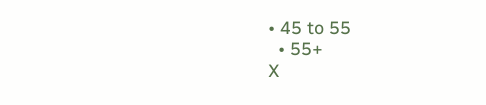• 45 to 55
  • 55+
X